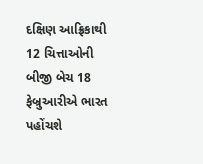દક્ષિણ આફ્રિકાથી 12 ચિત્તાઓની બીજી બેચ 18 ફેબ્રુઆરીએ ભારત પહોંચશે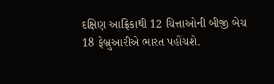દક્ષિણ આફ્રિકાથી 12 ચિત્તાઓની બીજી બેચ 18 ફેબ્રુઆરીએ ભારત પહોંચશે.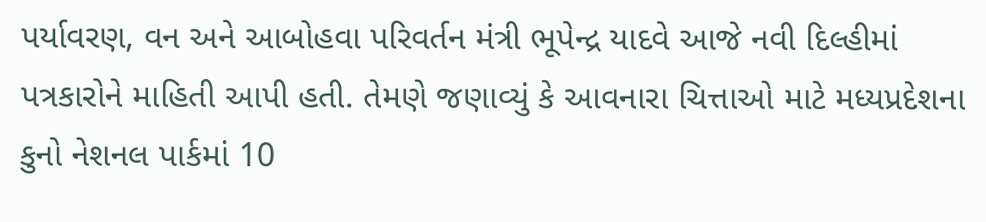પર્યાવરણ, વન અને આબોહવા પરિવર્તન મંત્રી ભૂપેન્દ્ર યાદવે આજે નવી દિલ્હીમાં પત્રકારોને માહિતી આપી હતી. તેમણે જણાવ્યું કે આવનારા ચિત્તાઓ માટે મધ્યપ્રદેશના કુનો નેશનલ પાર્કમાં 10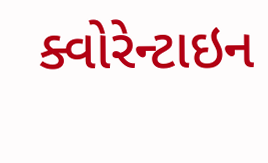ક્વોરેન્ટાઇન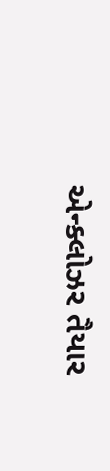એન્ક્લોઝર તૈયાર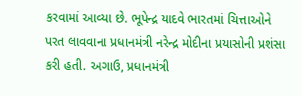કરવામાં આવ્યા છે. ભૂપેન્દ્ર યાદવે ભારતમાં ચિત્તાઓને પરત લાવવાના પ્રધાનમંત્રી નરેન્દ્ર મોદીના પ્રયાસોની પ્રશંસા કરી હતી. અગાઉ, પ્રધાનમંત્રી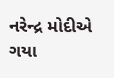નરેન્દ્ર મોદીએ ગયા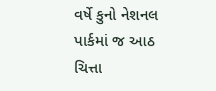વર્ષે કુનો નેશનલ પાર્કમાં જ આઠ ચિત્તા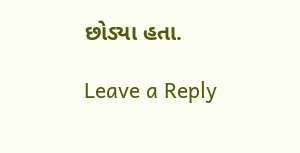છોડ્યા હતા.

Leave a Reply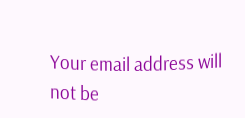Your email address will not be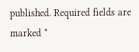published. Required fields are marked *